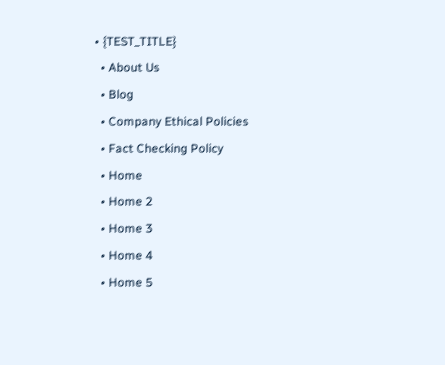• {TEST_TITLE}
  • About Us
  • Blog
  • Company Ethical Policies
  • Fact Checking Policy
  • Home
  • Home 2
  • Home 3
  • Home 4
  • Home 5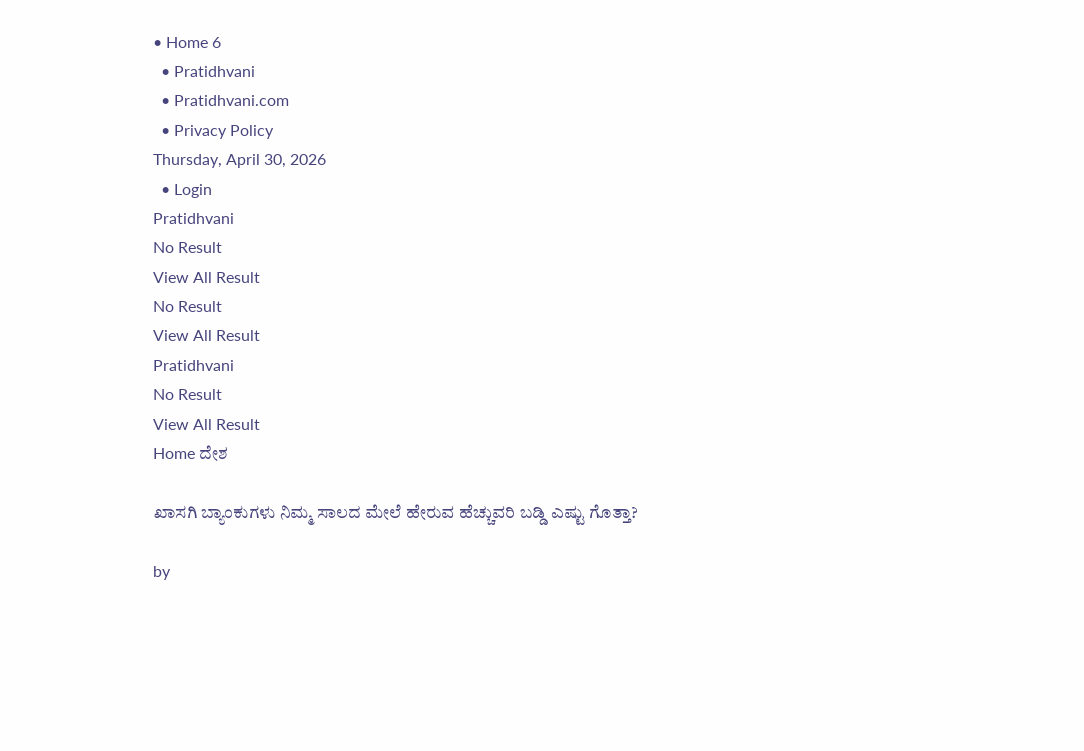• Home 6
  • Pratidhvani
  • Pratidhvani.com
  • Privacy Policy
Thursday, April 30, 2026
  • Login
Pratidhvani
No Result
View All Result
No Result
View All Result
Pratidhvani
No Result
View All Result
Home ದೇಶ

ಖಾಸಗಿ ಬ್ಯಾಂಕುಗಳು ನಿಮ್ಮ ಸಾಲದ ಮೇಲೆ ಹೇರುವ ಹೆಚ್ಚುವರಿ ಬಡ್ಡಿ ಎಷ್ಟು ಗೊತ್ತಾ?

by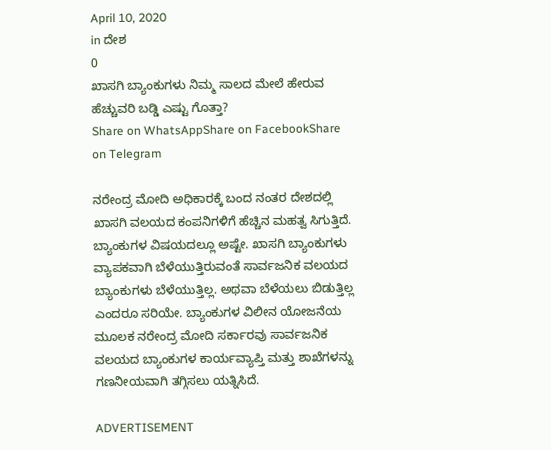April 10, 2020
in ದೇಶ
0
ಖಾಸಗಿ ಬ್ಯಾಂಕುಗಳು ನಿಮ್ಮ ಸಾಲದ ಮೇಲೆ ಹೇರುವ ಹೆಚ್ಚುವರಿ ಬಡ್ಡಿ ಎಷ್ಟು ಗೊತ್ತಾ?
Share on WhatsAppShare on FacebookShare on Telegram

ನರೇಂದ್ರ ಮೋದಿ ಅಧಿಕಾರಕ್ಕೆ ಬಂದ ನಂತರ ದೇಶದಲ್ಲಿ ಖಾಸಗಿ ವಲಯದ ಕಂಪನಿಗಳಿಗೆ ಹೆಚ್ಚಿನ ಮಹತ್ವ ಸಿಗುತ್ತಿದೆ. ಬ್ಯಾಂಕುಗಳ ವಿಷಯದಲ್ಲೂ ಅಷ್ಟೇ. ಖಾಸಗಿ ಬ್ಯಾಂಕುಗಳು ವ್ಯಾಪಕವಾಗಿ ಬೆಳೆಯುತ್ತಿರುವಂತೆ ಸಾರ್ವಜನಿಕ ವಲಯದ ಬ್ಯಾಂಕುಗಳು ಬೆಳೆಯುತ್ತಿಲ್ಲ. ಅಥವಾ ಬೆಳೆಯಲು ಬಿಡುತ್ತಿಲ್ಲ ಎಂದರೂ ಸರಿಯೇ. ಬ್ಯಾಂಕುಗಳ ವಿಲೀನ ಯೋಜನೆಯ ಮೂಲಕ ನರೇಂದ್ರ ಮೋದಿ ಸರ್ಕಾರವು ಸಾರ್ವಜನಿಕ ವಲಯದ ಬ್ಯಾಂಕುಗಳ ಕಾರ್ಯವ್ಯಾಪ್ತಿ ಮತ್ತು ಶಾಖೆಗಳನ್ನು ಗಣನೀಯವಾಗಿ ತಗ್ಗಿಸಲು ಯತ್ನಿಸಿದೆ.

ADVERTISEMENT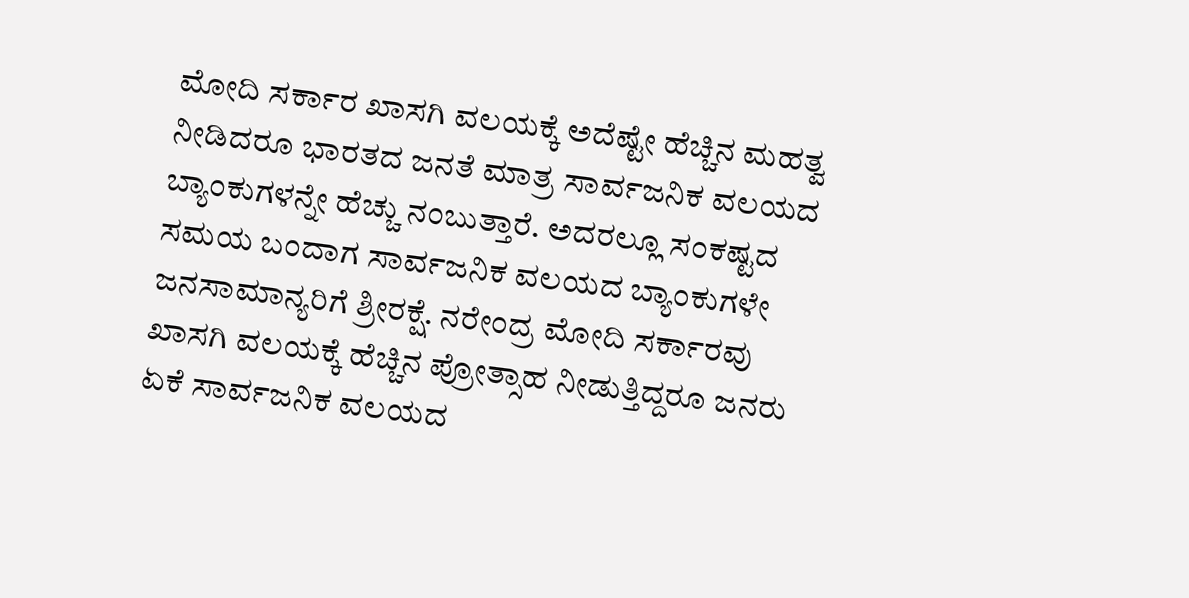ಮೋದಿ ಸರ್ಕಾರ ಖಾಸಗಿ ವಲಯಕ್ಕೆ ಅದೆಷ್ಟೇ ಹೆಚ್ಚಿನ ಮಹತ್ವ ನೀಡಿದರೂ ಭಾರತದ ಜನತೆ ಮಾತ್ರ ಸಾರ್ವಜನಿಕ ವಲಯದ ಬ್ಯಾಂಕುಗಳನ್ನೇ ಹೆಚ್ಚು ನಂಬುತ್ತಾರೆ. ಅದರಲ್ಲೂ ಸಂಕಷ್ಟದ ಸಮಯ ಬಂದಾಗ ಸಾರ್ವಜನಿಕ ವಲಯದ ಬ್ಯಾಂಕುಗಳೇ ಜನಸಾಮಾನ್ಯರಿಗೆ ಶ್ರೀರಕ್ಷೆ. ನರೇಂದ್ರ ಮೋದಿ ಸರ್ಕಾರವು ಖಾಸಗಿ ವಲಯಕ್ಕೆ ಹೆಚ್ಚಿನ ಪ್ರೋತ್ಸಾಹ ನೀಡುತ್ತಿದ್ದರೂ ಜನರು ಏಕೆ ಸಾರ್ವಜನಿಕ ವಲಯದ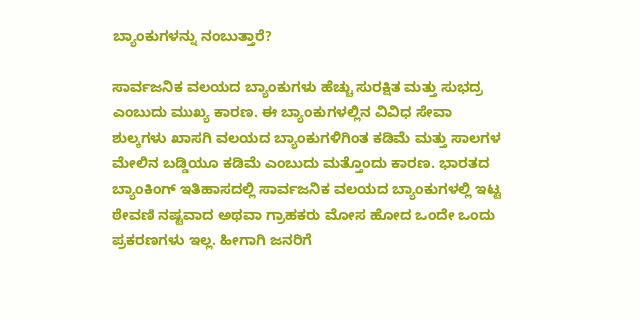ಬ್ಯಾಂಕುಗಳನ್ನು ನಂಬುತ್ತಾರೆ?

ಸಾರ್ವಜನಿಕ ವಲಯದ ಬ್ಯಾಂಕುಗಳು ಹೆಚ್ಚು ಸುರಕ್ಷಿತ ಮತ್ತು ಸುಭದ್ರ ಎಂಬುದು ಮುಖ್ಯ ಕಾರಣ. ಈ ಬ್ಯಾಂಕುಗಳಲ್ಲಿನ ವಿವಿಧ ಸೇವಾ ಶುಲ್ಕಗಳು ಖಾಸಗಿ ವಲಯದ ಬ್ಯಾಂಕುಗಳಿಗಿಂತ ಕಡಿಮೆ ಮತ್ತು ಸಾಲಗಳ ಮೇಲಿನ ಬಡ್ಡಿಯೂ ಕಡಿಮೆ ಎಂಬುದು ಮತ್ತೊಂದು ಕಾರಣ. ಭಾರತದ ಬ್ಯಾಂಕಿಂಗ್ ಇತಿಹಾಸದಲ್ಲಿ ಸಾರ್ವಜನಿಕ ವಲಯದ ಬ್ಯಾಂಕುಗಳಲ್ಲಿ ಇಟ್ಟ ಠೇವಣಿ ನಷ್ಟವಾದ ಅಥವಾ ಗ್ರಾಹಕರು ಮೋಸ ಹೋದ ಒಂದೇ ಒಂದು ಪ್ರಕರಣಗಳು ಇಲ್ಲ. ಹೀಗಾಗಿ ಜನರಿಗೆ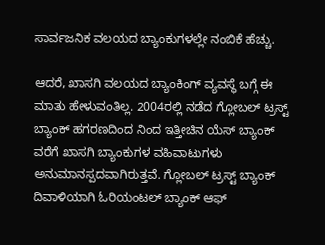ಸಾರ್ವಜನಿಕ ವಲಯದ ಬ್ಯಾಂಕುಗಳಲ್ಲೇ ನಂಬಿಕೆ ಹೆಚ್ಚು.

ಆದರೆ, ಖಾಸಗಿ ವಲಯದ ಬ್ಯಾಂಕಿಂಗ್ ವ್ಯವಸ್ಥೆ ಬಗ್ಗೆ ಈ ಮಾತು ಹೇಳುವಂತಿಲ್ಲ. 2004ರಲ್ಲಿ ನಡೆದ ಗ್ಲೋಬಲ್ ಟ್ರಸ್ಟ್ ಬ್ಯಾಂಕ್ ಹಗರಣದಿಂದ ನಿಂದ ಇತ್ತೀಚಿನ ಯೆಸ್ ಬ್ಯಾಂಕ್ ವರೆಗೆ ಖಾಸಗಿ ಬ್ಯಾಂಕುಗಳ ವಹಿವಾಟುಗಳು ಅನುಮಾನಸ್ಪದವಾಗಿರುತ್ತವೆ. ಗ್ಲೋಬಲ್ ಟ್ರಸ್ಟ್ ಬ್ಯಾಂಕ್ ದಿವಾಳಿಯಾಗಿ ಓರಿಯಂಟಲ್ ಬ್ಯಾಂಕ್ ಆಫ್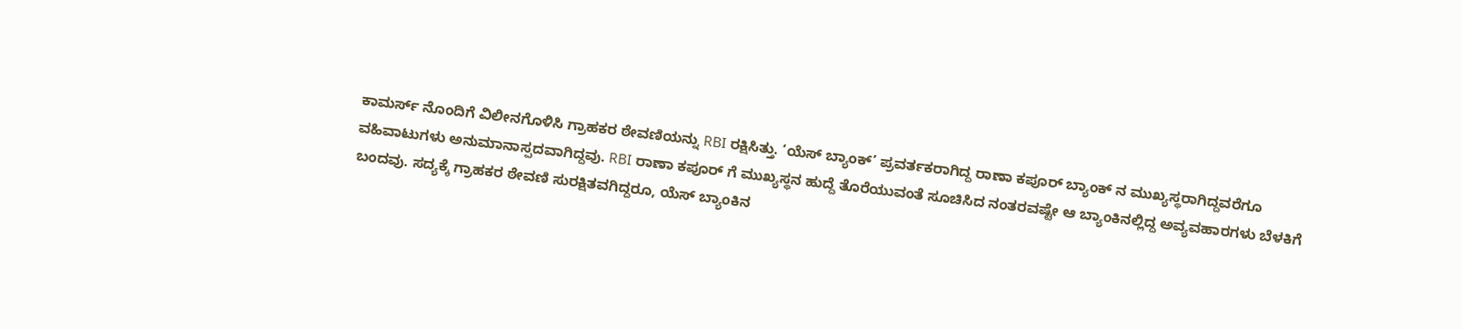ಕಾಮರ್ಸ್ ನೊಂದಿಗೆ ವಿಲೀನಗೊಳಿಸಿ ಗ್ರಾಹಕರ ಠೇವಣಿಯನ್ನು RBI ರಕ್ಷಿಸಿತ್ತು. ‘ಯೆಸ್ ಬ್ಯಾಂಕ್’ ಪ್ರವರ್ತಕರಾಗಿದ್ದ ರಾಣಾ ಕಪೂರ್ ಬ್ಯಾಂಕ್ ನ ಮುಖ್ಯಸ್ಥರಾಗಿದ್ದವರೆಗೂ ವಹಿವಾಟುಗಳು ಅನುಮಾನಾಸ್ಪದವಾಗಿದ್ದವು. RBI ರಾಣಾ ಕಪೂರ್ ಗೆ ಮುಖ್ಯಸ್ಥನ ಹುದ್ದೆ ತೊರೆಯುವಂತೆ ಸೂಚಿಸಿದ ನಂತರವಷ್ಟೇ ಆ ಬ್ಯಾಂಕಿನಲ್ಲಿದ್ದ ಅವ್ಯವಹಾರಗಳು ಬೆಳಕಿಗೆ ಬಂದವು. ಸದ್ಯಕ್ಕೆ ಗ್ರಾಹಕರ ಠೇವಣಿ ಸುರಕ್ಷಿತವಗಿದ್ದರೂ, ಯೆಸ್ ಬ್ಯಾಂಕಿನ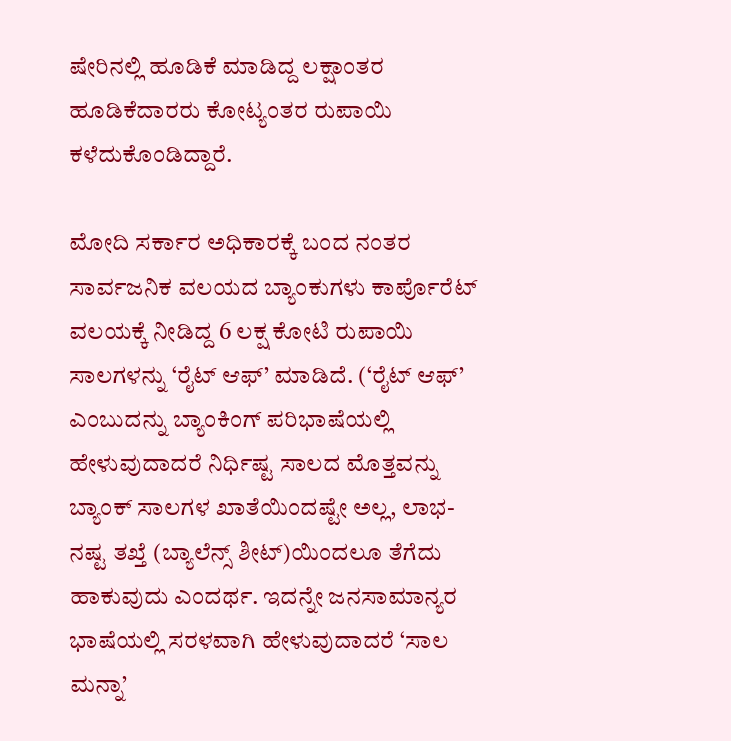ಷೇರಿನಲ್ಲಿ ಹೂಡಿಕೆ ಮಾಡಿದ್ದ ಲಕ್ಷಾಂತರ ಹೂಡಿಕೆದಾರರು ಕೋಟ್ಯಂತರ ರುಪಾಯಿ ಕಳೆದುಕೊಂಡಿದ್ದಾರೆ.

ಮೋದಿ ಸರ್ಕಾರ ಅಧಿಕಾರಕ್ಕೆ ಬಂದ ನಂತರ ಸಾರ್ವಜನಿಕ ವಲಯದ ಬ್ಯಾಂಕುಗಳು ಕಾರ್ಪೊರೆಟ್ ವಲಯಕ್ಕೆ ನೀಡಿದ್ದ 6 ಲಕ್ಷ ಕೋಟಿ ರುಪಾಯಿ ಸಾಲಗಳನ್ನು ‘ರೈಟ್ ಆಫ್’ ಮಾಡಿದೆ. (‘ರೈಟ್ ಆಫ್’ ಎಂಬುದನ್ನು ಬ್ಯಾಂಕಿಂಗ್ ಪರಿಭಾಷೆಯಲ್ಲಿ ಹೇಳುವುದಾದರೆ ನಿರ್ಧಿಷ್ಟ ಸಾಲದ ಮೊತ್ತವನ್ನು ಬ್ಯಾಂಕ್ ಸಾಲಗಳ ಖಾತೆಯಿಂದಷ್ಟೇ ಅಲ್ಲ, ಲಾಭ-ನಷ್ಟ ತಖ್ತೆ (ಬ್ಯಾಲೆನ್ಸ್ ಶೀಟ್)ಯಿಂದಲೂ ತೆಗೆದು ಹಾಕುವುದು ಎಂದರ್ಥ. ಇದನ್ನೇ ಜನಸಾಮಾನ್ಯರ ಭಾಷೆಯಲ್ಲಿ ಸರಳವಾಗಿ ಹೇಳುವುದಾದರೆ ‘ಸಾಲ ಮನ್ನಾ’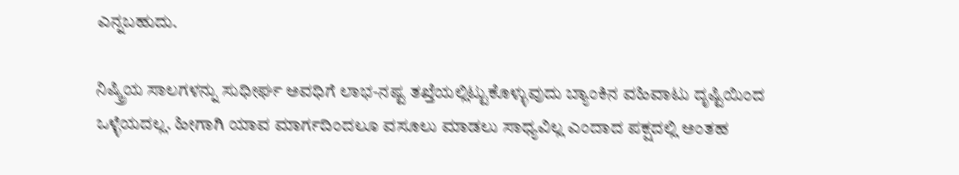ಎನ್ನಬಹುದು.

ನಿಷ್ಕ್ರಿಯ ಸಾಲಗಳನ್ನು ಸುಧೀರ್ಘ ಅವಧಿಗೆ ಲಾಭ-ನಷ್ಟ ತಖ್ತೆಯಲ್ಲಿಟ್ಟುಕೊಳ್ಳುವುದು ಬ್ಯಾಂಕಿನ ವಹಿವಾಟು ದೃಷ್ಟಿಯಿಂದ ಒಳ್ಳೆಯದಲ್ಲ. ಹೀಗಾಗಿ ಯಾವ ಮಾರ್ಗದಿಂದಲೂ ವಸೂಲು ಮಾಡಲು ಸಾಧ್ಯವಿಲ್ಲ ಎಂದಾದ ಪಕ್ಷದಲ್ಲಿ ಅಂತಹ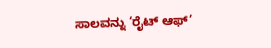ಸಾಲವನ್ನು ‘ರೈಟ್ ಆಫ್’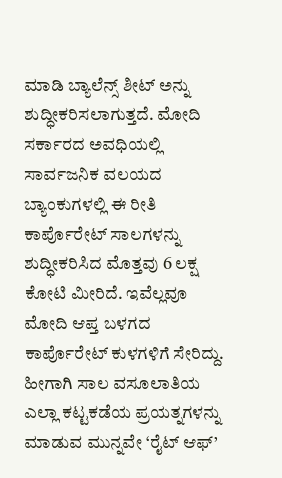ಮಾಡಿ ಬ್ಯಾಲೆನ್ಸ್ ಶೀಟ್ ಅನ್ನು ಶುದ್ಧೀಕರಿಸಲಾಗುತ್ತದೆ. ಮೋದಿ ಸರ್ಕಾರದ ಅವಧಿಯಲ್ಲಿ ಸಾರ್ವಜನಿಕ ವಲಯದ ಬ್ಯಾಂಕುಗಳಲ್ಲಿ ಈ ರೀತಿ ಕಾರ್ಪೊರೇಟ್ ಸಾಲಗಳನ್ನು ಶುದ್ಧೀಕರಿಸಿದ ಮೊತ್ತವು 6 ಲಕ್ಷ ಕೋಟಿ ಮೀರಿದೆ. ಇವೆಲ್ಲವೂ ಮೋದಿ ಆಪ್ತ ಬಳಗದ ಕಾರ್ಪೊರೇಟ್ ಕುಳಗಳಿಗೆ ಸೇರಿದ್ದು. ಹೀಗಾಗಿ ಸಾಲ ವಸೂಲಾತಿಯ ಎಲ್ಲಾ ಕಟ್ಟಕಡೆಯ ಪ್ರಯತ್ನಗಳನ್ನು ಮಾಡುವ ಮುನ್ನವೇ ‘ರೈಟ್ ಆಫ್’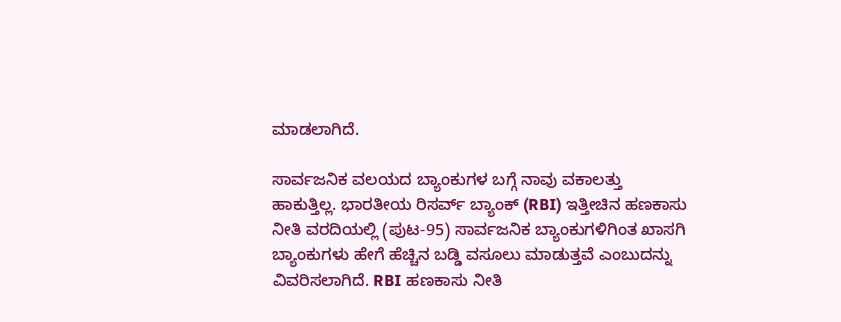ಮಾಡಲಾಗಿದೆ.

ಸಾರ್ವಜನಿಕ ವಲಯದ ಬ್ಯಾಂಕುಗಳ ಬಗ್ಗೆ ನಾವು ವಕಾಲತ್ತು ಹಾಕುತ್ತಿಲ್ಲ. ಭಾರತೀಯ ರಿಸರ್ವ್ ಬ್ಯಾಂಕ್ (RBI) ಇತ್ತೀಚಿನ ಹಣಕಾಸು ನೀತಿ ವರದಿಯಲ್ಲಿ (ಪುಟ-95) ಸಾರ್ವಜನಿಕ ಬ್ಯಾಂಕುಗಳಿಗಿಂತ ಖಾಸಗಿ ಬ್ಯಾಂಕುಗಳು ಹೇಗೆ ಹೆಚ್ಚಿನ ಬಡ್ಡಿ ವಸೂಲು ಮಾಡುತ್ತವೆ ಎಂಬುದನ್ನು ವಿವರಿಸಲಾಗಿದೆ. RBI ಹಣಕಾಸು ನೀತಿ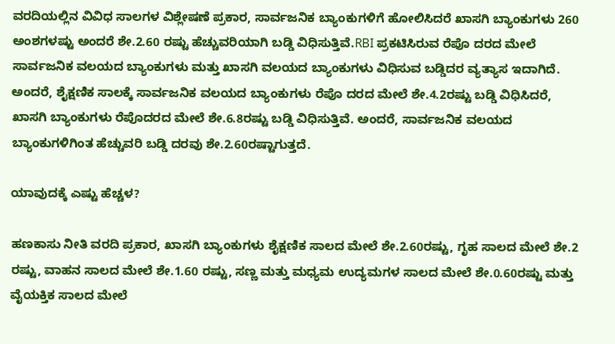ವರದಿಯಲ್ಲಿನ ವಿವಿಧ ಸಾಲಗಳ ವಿಶ್ಲೇಷಣೆ ಪ್ರಕಾರ, ಸಾರ್ವಜನಿಕ ಬ್ಯಾಂಕುಗಳಿಗೆ ಹೋಲಿಸಿದರೆ ಖಾಸಗಿ ಬ್ಯಾಂಕುಗಳು 260 ಅಂಶಗಳಷ್ಟು ಅಂದರೆ ಶೇ.2.60 ರಷ್ಟು ಹೆಚ್ಚುವರಿಯಾಗಿ ಬಡ್ಡಿ ವಿಧಿಸುತ್ತಿವೆ.RBI ಪ್ರಕಟಿಸಿರುವ ರೆಪೊ ದರದ ಮೇಲೆ ಸಾರ್ವಜನಿಕ ವಲಯದ ಬ್ಯಾಂಕುಗಳು ಮತ್ತು ಖಾಸಗಿ ವಲಯದ ಬ್ಯಾಂಕುಗಳು ವಿಧಿಸುವ ಬಡ್ಡಿದರ ವ್ಯತ್ಯಾಸ ಇದಾಗಿದೆ. ಅಂದರೆ, ಶೈಕ್ಷಣಿಕ ಸಾಲಕ್ಕೆ ಸಾರ್ವಜನಿಕ ವಲಯದ ಬ್ಯಾಂಕುಗಳು ರೆಪೊ ದರದ ಮೇಲೆ ಶೇ.4.2ರಷ್ಟು ಬಡ್ಡಿ ವಿಧಿಸಿದರೆ, ಖಾಸಗಿ ಬ್ಯಾಂಕುಗಳು ರೆಪೊದರದ ಮೇಲೆ ಶೇ.6.8ರಷ್ಟು ಬಡ್ಡಿ ವಿಧಿಸುತ್ತಿವೆ. ಅಂದರೆ, ಸಾರ್ವಜನಿಕ ವಲಯದ ಬ್ಯಾಂಕುಗಳಿಗಿಂತ ಹೆಚ್ಚುವರಿ ಬಡ್ಡಿ ದರವು ಶೇ.2.60ರಷ್ಟಾಗುತ್ತದೆ.

ಯಾವುದಕ್ಕೆ ಎಷ್ಟು ಹೆಚ್ಚಳ?

ಹಣಕಾಸು ನೀತಿ ವರದಿ ಪ್ರಕಾರ, ಖಾಸಗಿ ಬ್ಯಾಂಕುಗಳು ಶೈಕ್ಷಣಿಕ ಸಾಲದ ಮೇಲೆ ಶೇ.2.60ರಷ್ಟು, ಗೃಹ ಸಾಲದ ಮೇಲೆ ಶೇ.2 ರಷ್ಟು, ವಾಹನ ಸಾಲದ ಮೇಲೆ ಶೇ.1.60 ರಷ್ಟು, ಸಣ್ಣ ಮತ್ತು ಮಧ್ಯಮ ಉದ್ಯಮಗಳ ಸಾಲದ ಮೇಲೆ ಶೇ.0.60ರಷ್ಟು ಮತ್ತು ವೈಯಕ್ತಿಕ ಸಾಲದ ಮೇಲೆ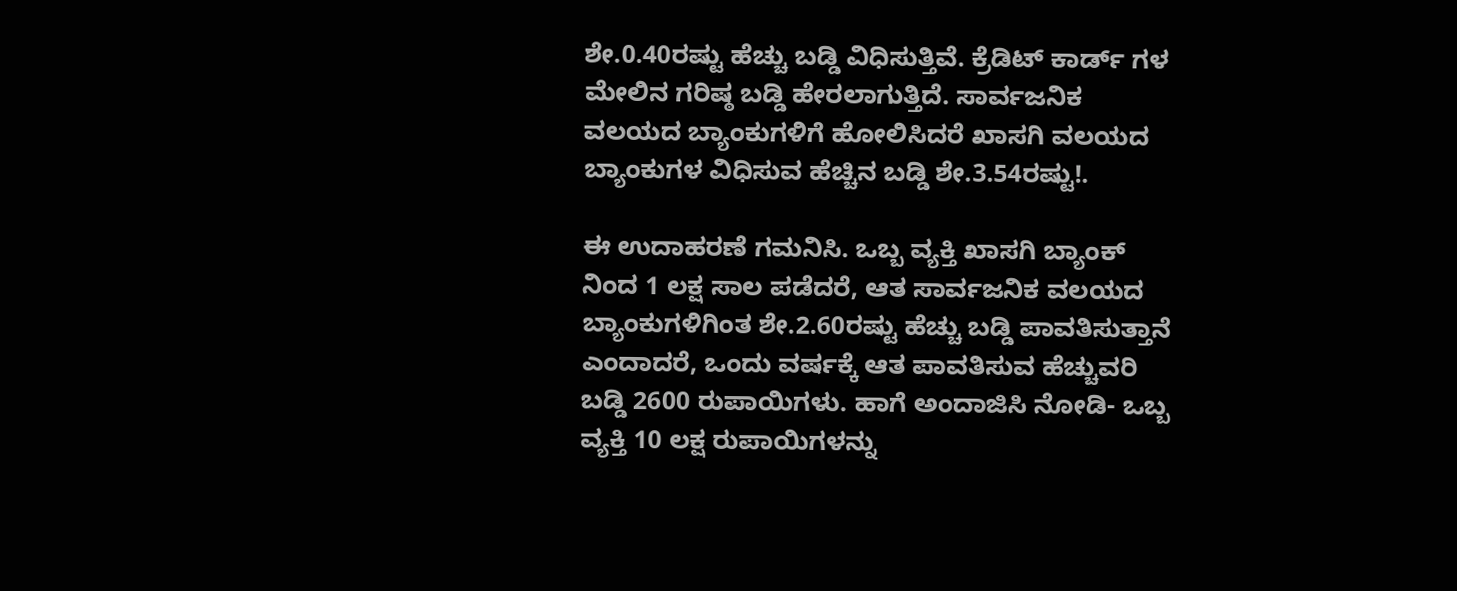ಶೇ.0.40ರಷ್ಟು ಹೆಚ್ಚು ಬಡ್ಡಿ ವಿಧಿಸುತ್ತಿವೆ. ಕ್ರೆಡಿಟ್ ಕಾರ್ಡ್ ಗಳ ಮೇಲಿನ ಗರಿಷ್ಠ ಬಡ್ಡಿ ಹೇರಲಾಗುತ್ತಿದೆ. ಸಾರ್ವಜನಿಕ ವಲಯದ ಬ್ಯಾಂಕುಗಳಿಗೆ ಹೋಲಿಸಿದರೆ ಖಾಸಗಿ ವಲಯದ ಬ್ಯಾಂಕುಗಳ ವಿಧಿಸುವ ಹೆಚ್ಚಿನ ಬಡ್ಡಿ ಶೇ.3.54ರಷ್ಟು!.

ಈ ಉದಾಹರಣೆ ಗಮನಿಸಿ. ಒಬ್ಬ ವ್ಯಕ್ತಿ ಖಾಸಗಿ ಬ್ಯಾಂಕ್ ನಿಂದ 1 ಲಕ್ಷ ಸಾಲ ಪಡೆದರೆ, ಆತ ಸಾರ್ವಜನಿಕ ವಲಯದ ಬ್ಯಾಂಕುಗಳಿಗಿಂತ ಶೇ.2.60ರಷ್ಟು ಹೆಚ್ಚು ಬಡ್ಡಿ ಪಾವತಿಸುತ್ತಾನೆ ಎಂದಾದರೆ, ಒಂದು ವರ್ಷಕ್ಕೆ ಆತ ಪಾವತಿಸುವ ಹೆಚ್ಚುವರಿ ಬಡ್ಡಿ 2600 ರುಪಾಯಿಗಳು. ಹಾಗೆ ಅಂದಾಜಿಸಿ ನೋಡಿ- ಒಬ್ಬ ವ್ಯಕ್ತಿ 10 ಲಕ್ಷ ರುಪಾಯಿಗಳನ್ನು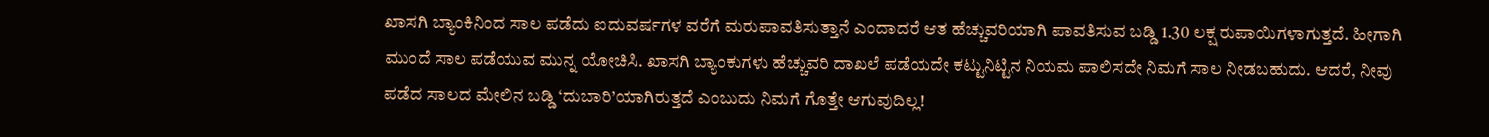ಖಾಸಗಿ ಬ್ಯಾಂಕಿನಿಂದ ಸಾಲ ಪಡೆದು ಐದುವರ್ಷಗಳ ವರೆಗೆ ಮರುಪಾವತಿಸುತ್ತಾನೆ ಎಂದಾದರೆ ಆತ ಹೆಚ್ಚುವರಿಯಾಗಿ ಪಾವತಿಸುವ ಬಡ್ಡಿ 1.30 ಲಕ್ಷ ರುಪಾಯಿಗಳಾಗುತ್ತದೆ. ಹೀಗಾಗಿ ಮುಂದೆ ಸಾಲ ಪಡೆಯುವ ಮುನ್ನ ಯೋಚಿಸಿ. ಖಾಸಗಿ ಬ್ಯಾಂಕುಗಳು ಹೆಚ್ಚುವರಿ ದಾಖಲೆ ಪಡೆಯದೇ ಕಟ್ಟುನಿಟ್ಟಿನ ನಿಯಮ ಪಾಲಿಸದೇ ನಿಮಗೆ ಸಾಲ ನೀಡಬಹುದು. ಆದರೆ, ನೀವು ಪಡೆದ ಸಾಲದ ಮೇಲಿನ ಬಡ್ಡಿ ‘ದುಬಾರಿ’ಯಾಗಿರುತ್ತದೆ ಎಂಬುದು ನಿಮಗೆ ಗೊತ್ತೇ ಆಗುವುದಿಲ್ಲ!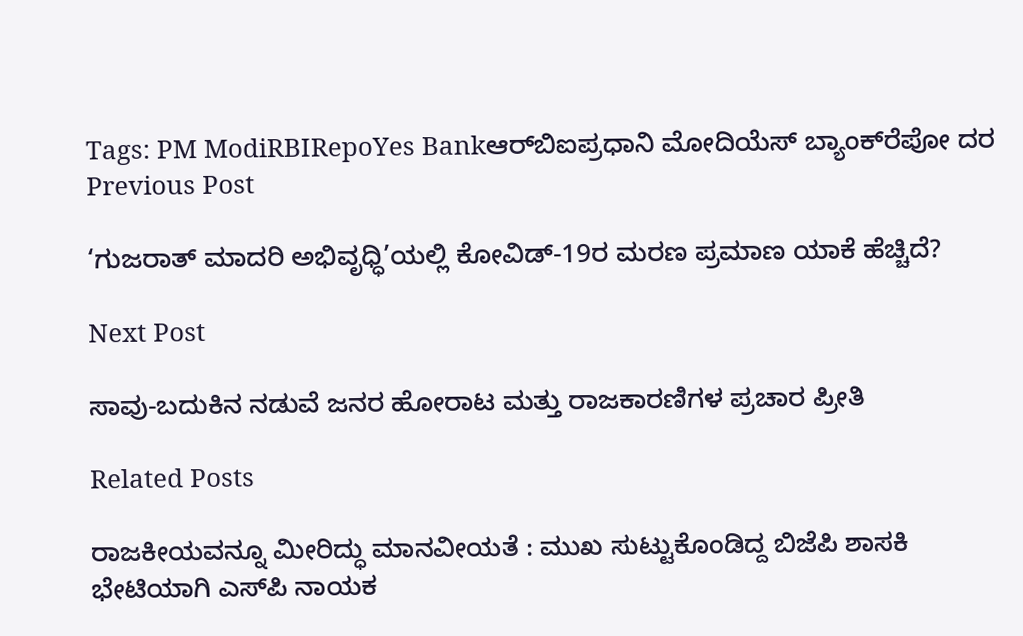Tags: PM ModiRBIRepoYes Bankಆರ್‌ಬಿಐಪ್ರಧಾನಿ ಮೋದಿಯೆಸ್‌ ಬ್ಯಾಂಕ್‌ರೆಪೋ ದರ
Previous Post

‘ಗುಜರಾತ್ ಮಾದರಿ ಅಭಿವೃಧ್ಧಿ’ಯಲ್ಲಿ ಕೋವಿಡ್-19ರ ಮರಣ ಪ್ರಮಾಣ ಯಾಕೆ ಹೆಚ್ಚಿದೆ?

Next Post

ಸಾವು-ಬದುಕಿನ ನಡುವೆ ಜನರ ಹೋರಾಟ ಮತ್ತು ರಾಜಕಾರಣಿಗಳ ಪ್ರಚಾರ ಪ್ರೀತಿ

Related Posts

ರಾಜಕೀಯವನ್ನೂ ಮೀರಿದ್ಧು ಮಾನವೀಯತೆ : ಮುಖ ಸುಟ್ಟುಕೊಂಡಿದ್ದ ಬಿಜೆಪಿ ಶಾಸಕಿ ಭೇಟಿಯಾಗಿ ಎಸ್‌ಪಿ ನಾಯಕ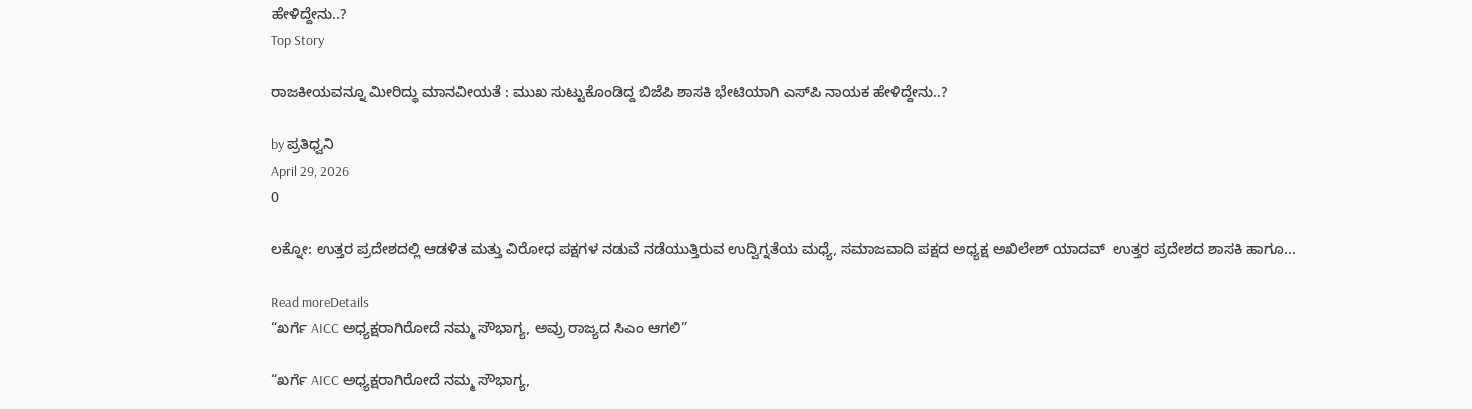ಹೇಳಿದ್ದೇನು..?
Top Story

ರಾಜಕೀಯವನ್ನೂ ಮೀರಿದ್ಧು ಮಾನವೀಯತೆ : ಮುಖ ಸುಟ್ಟುಕೊಂಡಿದ್ದ ಬಿಜೆಪಿ ಶಾಸಕಿ ಭೇಟಿಯಾಗಿ ಎಸ್‌ಪಿ ನಾಯಕ ಹೇಳಿದ್ದೇನು..?

by ಪ್ರತಿಧ್ವನಿ
April 29, 2026
0

ಲಕ್ನೋ: ಉತ್ತರ ಪ್ರದೇಶದಲ್ಲಿ ಆಡಳಿತ ಮತ್ತು ವಿರೋಧ ಪಕ್ಷಗಳ ನಡುವೆ ನಡೆಯುತ್ತಿರುವ ಉದ್ವಿಗ್ನತೆಯ ಮಧ್ಯೆ, ಸಮಾಜವಾದಿ ಪಕ್ಷದ ಅಧ್ಯಕ್ಷ ಅಖಿಲೇಶ್ ಯಾದವ್  ಉತ್ತರ ಪ್ರದೇಶದ ಶಾಸಕಿ ಹಾಗೂ...

Read moreDetails
“ಖರ್ಗೆ AICC ಅಧ್ಯಕ್ಷರಾಗಿರೋದೆ ನಮ್ಮ ಸೌಭಾಗ್ಯ, ಅವ್ರು ರಾಜ್ಯದ ಸಿಎಂ ಆಗಲಿ”

“ಖರ್ಗೆ AICC ಅಧ್ಯಕ್ಷರಾಗಿರೋದೆ ನಮ್ಮ ಸೌಭಾಗ್ಯ,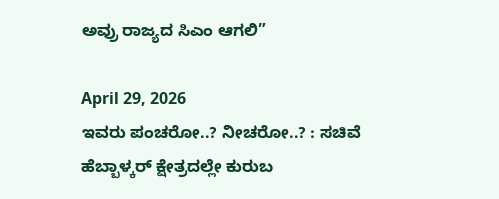ಅವ್ರು ರಾಜ್ಯದ ಸಿಎಂ ಆಗಲಿ”

April 29, 2026
ಇವರು ಪಂಚರೋ..? ನೀಚರೋ..? : ಸಚಿವೆ ಹೆಬ್ಬಾಳ್ಕರ್‌ ಕ್ಷೇತ್ರದಲ್ಲೇ ಕುರುಬ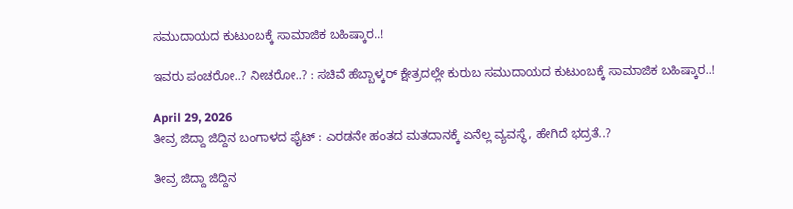ಸಮುದಾಯದ ಕುಟುಂಬಕ್ಕೆ ಸಾಮಾಜಿಕ ಬಹಿಷ್ಕಾರ..!

ಇವರು ಪಂಚರೋ..? ನೀಚರೋ..? : ಸಚಿವೆ ಹೆಬ್ಬಾಳ್ಕರ್‌ ಕ್ಷೇತ್ರದಲ್ಲೇ ಕುರುಬ ಸಮುದಾಯದ ಕುಟುಂಬಕ್ಕೆ ಸಾಮಾಜಿಕ ಬಹಿಷ್ಕಾರ..!

April 29, 2026
ತೀವ್ರ ಜಿದ್ದಾ ಜಿದ್ದಿನ ಬಂಗಾಳದ ಫೈಟ್‌ : ಎರಡನೇ ಹಂತದ ಮತದಾನಕ್ಕೆ ಏನೆಲ್ಲ ವ್ಯವಸ್ಥೆ, ಹೇಗಿದೆ ಭದ್ರತೆ..?

ತೀವ್ರ ಜಿದ್ದಾ ಜಿದ್ದಿನ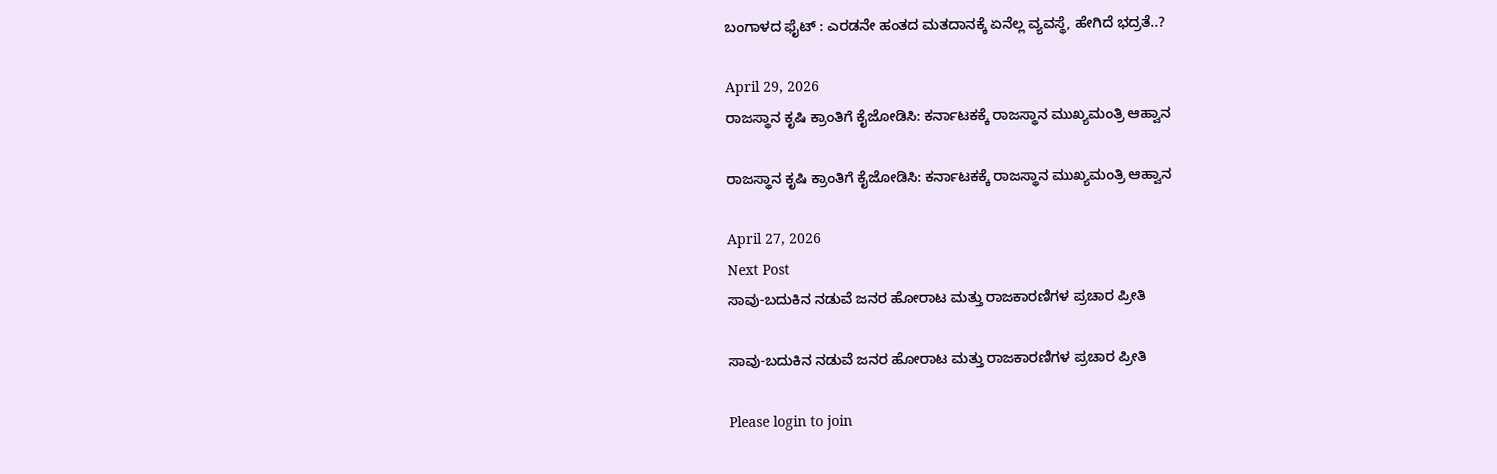ಬಂಗಾಳದ ಫೈಟ್‌ : ಎರಡನೇ ಹಂತದ ಮತದಾನಕ್ಕೆ ಏನೆಲ್ಲ ವ್ಯವಸ್ಥೆ, ಹೇಗಿದೆ ಭದ್ರತೆ..?

April 29, 2026
ರಾಜಸ್ಥಾನ ಕೃಷಿ ಕ್ರಾಂತಿಗೆ ಕೈಜೋಡಿಸಿ: ಕರ್ನಾಟಕಕ್ಕೆ ರಾಜಸ್ಥಾನ ಮುಖ್ಯಮಂತ್ರಿ ಆಹ್ವಾನ

ರಾಜಸ್ಥಾನ ಕೃಷಿ ಕ್ರಾಂತಿಗೆ ಕೈಜೋಡಿಸಿ: ಕರ್ನಾಟಕಕ್ಕೆ ರಾಜಸ್ಥಾನ ಮುಖ್ಯಮಂತ್ರಿ ಆಹ್ವಾನ

April 27, 2026
Next Post
ಸಾವು-ಬದುಕಿನ ನಡುವೆ ಜನರ ಹೋರಾಟ ಮತ್ತು ರಾಜಕಾರಣಿಗಳ ಪ್ರಚಾರ ಪ್ರೀತಿ

ಸಾವು-ಬದುಕಿನ ನಡುವೆ ಜನರ ಹೋರಾಟ ಮತ್ತು ರಾಜಕಾರಣಿಗಳ ಪ್ರಚಾರ ಪ್ರೀತಿ

Please login to join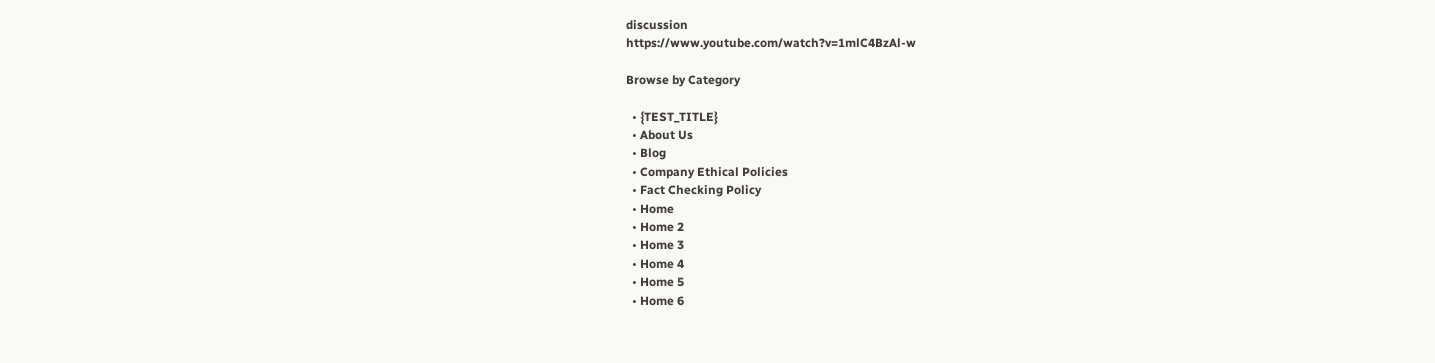discussion
https://www.youtube.com/watch?v=1mlC4BzAl-w

Browse by Category

  • {TEST_TITLE}
  • About Us
  • Blog
  • Company Ethical Policies
  • Fact Checking Policy
  • Home
  • Home 2
  • Home 3
  • Home 4
  • Home 5
  • Home 6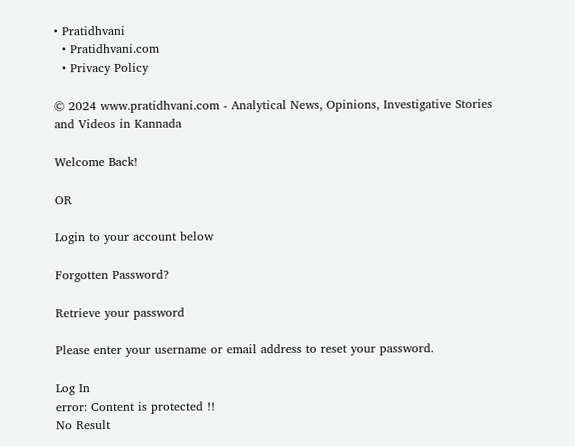• Pratidhvani
  • Pratidhvani.com
  • Privacy Policy

© 2024 www.pratidhvani.com - Analytical News, Opinions, Investigative Stories and Videos in Kannada

Welcome Back!

OR

Login to your account below

Forgotten Password?

Retrieve your password

Please enter your username or email address to reset your password.

Log In
error: Content is protected !!
No Result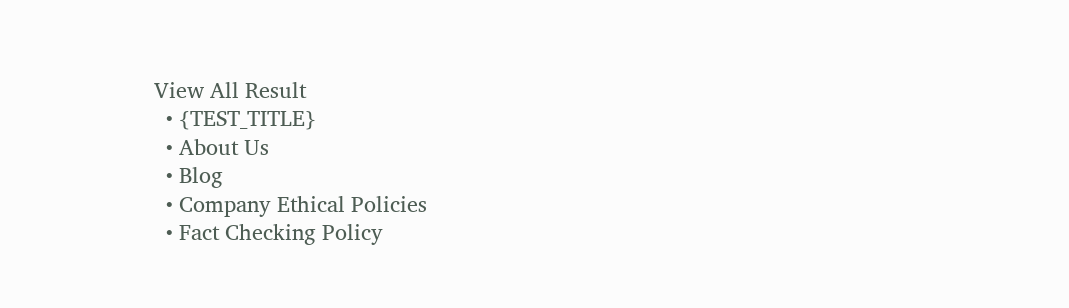View All Result
  • {TEST_TITLE}
  • About Us
  • Blog
  • Company Ethical Policies
  • Fact Checking Policy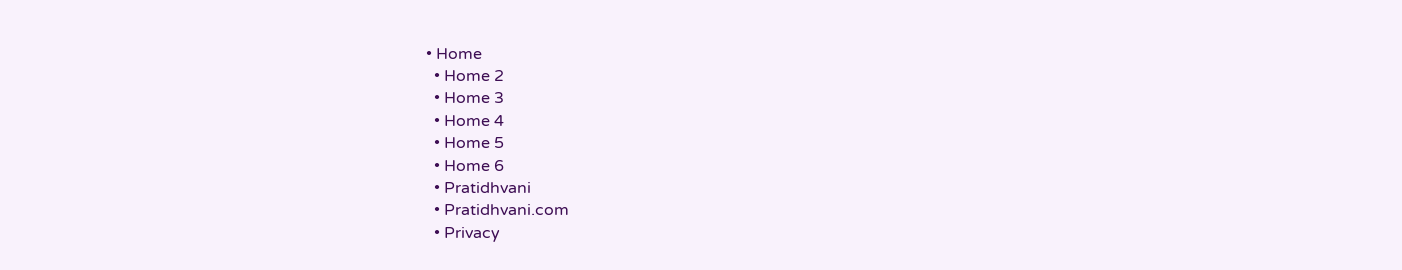• Home
  • Home 2
  • Home 3
  • Home 4
  • Home 5
  • Home 6
  • Pratidhvani
  • Pratidhvani.com
  • Privacy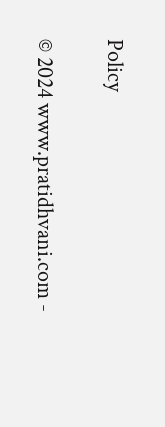Policy

© 2024 www.pratidhvani.com -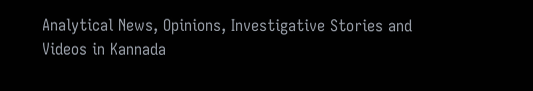Analytical News, Opinions, Investigative Stories and Videos in Kannada